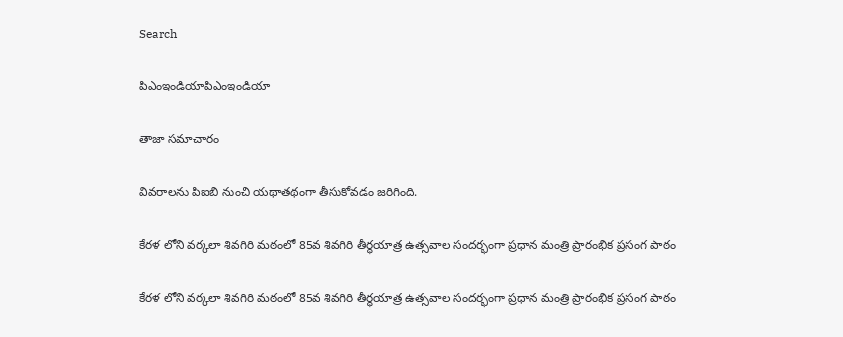Search

పిఎంఇండియాపిఎంఇండియా

తాజా స‌మాచారం

వివరాలను పిఐబి నుంచి యథాతథంగా తీసుకోవడం జరిగింది.

కేర‌ళ లోని వ‌ర్కలా శివ‌గిరి మ‌ఠంలో 85వ శివ‌గిరి తీర్థయాత్ర ఉత్స‌వాల సంద‌ర్భంగా ప్ర‌ధాన మంత్రి ప్రారంభిక ప్ర‌సంగ పాఠం

కేర‌ళ లోని వ‌ర్కలా శివ‌గిరి మ‌ఠంలో 85వ శివ‌గిరి తీర్థయాత్ర ఉత్స‌వాల సంద‌ర్భంగా ప్ర‌ధాన మంత్రి ప్రారంభిక ప్ర‌సంగ పాఠం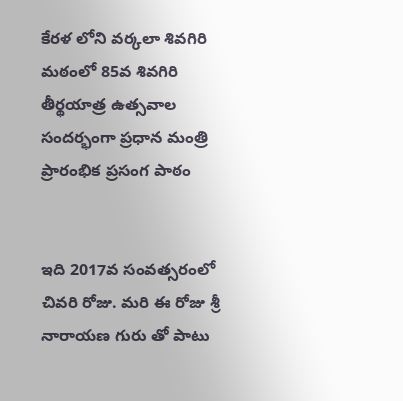కేర‌ళ లోని వ‌ర్కలా శివ‌గిరి మ‌ఠంలో 85వ శివ‌గిరి తీర్థయాత్ర ఉత్స‌వాల సంద‌ర్భంగా ప్ర‌ధాన మంత్రి ప్రారంభిక ప్ర‌సంగ పాఠం


ఇది 2017వ సంవ‌త్స‌రంలో చివ‌రి రోజు. మ‌రి ఈ రోజు శ్రీ నారాయ‌ణ గురు తో పాటు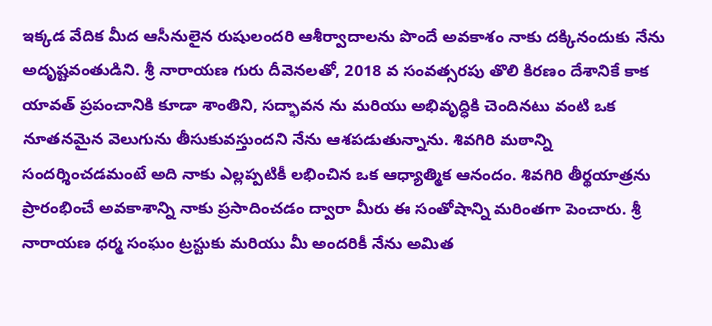ఇక్క‌డ వేదిక మీద ఆసీనులైన రుషులంద‌రి ఆశీర్వాదాలను పొందే అవ‌కాశం నాకు ద‌క్కినందుకు నేను అదృష్ట‌వంతుడిని. శ్రీ నారాయ‌ణ గురు దీవెన‌ల‌తో, 2018 వ సంవ‌త్స‌రపు తొలి కిర‌ణం దేశానికే కాక యావ‌త్ ప్ర‌పంచానికి కూడా శాంతిని, స‌ద్భావ‌న ను మ‌రియు అభివృద్ధికి చెందిన‌టు వంటి ఒక నూత‌నమైన వెలుగును తీసుకువ‌స్తుంద‌ని నేను ఆశపడుతున్నాను. శివ‌గిరి మ‌ఠాన్ని సంద‌ర్శించ‌డమంటే అది నాకు ఎల్లప్పటికీ ల‌భించిన ఒక ఆధ్యాత్మిక ఆనందం. శివ‌గిరి తీర్థయాత్ర‌ను ప్రారంభించే అవ‌కాశాన్ని నాకు ప్ర‌సాదించ‌డం ద్వారా మీరు ఈ సంతోషాన్ని మ‌రింతగా పెంచారు. శ్రీ నారాయ‌ణ ధ‌ర్మ సంఘం ట్ర‌స్టుకు మ‌రియు మీ అంద‌రికీ నేను అమిత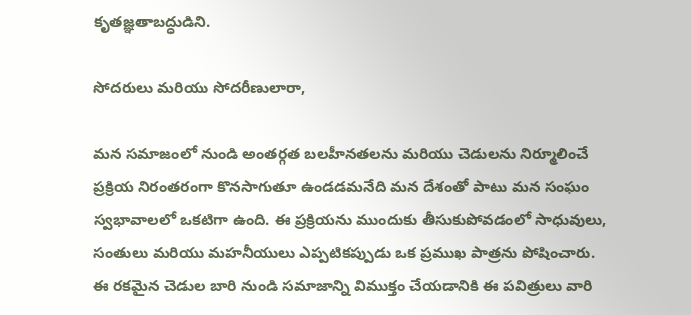కృత‌జ్ఞ‌తాబ‌ద్ధుడిని.

సోద‌రులు మ‌రియు సోద‌రీణులారా,

మ‌న స‌మాజంలో నుండి అంత‌ర్గ‌త బ‌ల‌హీన‌త‌ల‌ను మ‌రియు చెడుల‌ను నిర్మూలించే ప్ర‌క్రియ నిరంత‌రంగా కొన‌సాగుతూ ఉండ‌డమనేది మ‌న దేశంతో పాటు మ‌న సంఘం స్వ‌భావాల‌లో ఒక‌టిగా ఉంది. ఈ ప్ర‌క్రియ‌ను ముందుకు తీసుకుపోవ‌డంలో సాధువులు, సంతులు మ‌రియు మ‌హనీయులు ఎప్ప‌టిక‌ప్పుడు ఒక ప్ర‌ముఖ పాత్ర‌ను పోషించారు. ఈ ర‌క‌మైన చెడుల బారి నుండి స‌మాజాన్ని విముక్తం చేయ‌డానికి ఈ ప‌విత్రులు వారి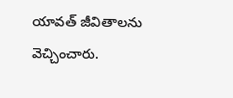యావ‌త్ జీవితాల‌ను వెచ్చించారు.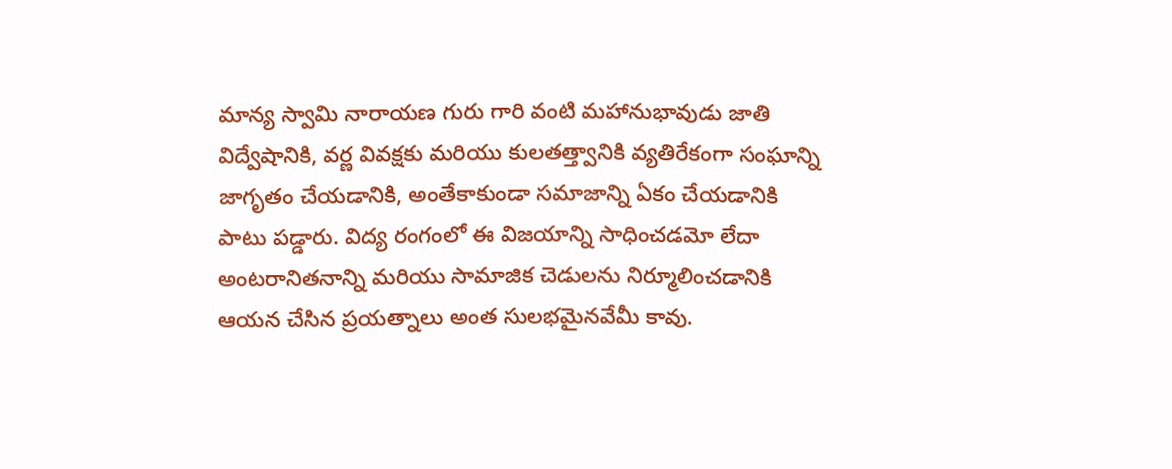మాన్య స్వామి నారాయ‌ణ గురు గారి వంటి మ‌హానుభావుడు జాతి విద్వేషానికి, వ‌ర్ణ వివ‌క్షకు మ‌రియు కుల‌త‌త్త్వానికి వ్య‌తిరేకంగా సంఘాన్ని జాగృతం చేయ‌డానికి, అంతేకాకుండా స‌మాజాన్ని ఏకం చేయ‌డానికి పాటు ప‌డ్డారు. విద్య రంగంలో ఈ విజ‌యాన్ని సాధించ‌డమో లేదా అంట‌రానిత‌నాన్ని మ‌రియు సామాజిక చెడుల‌ను నిర్మూలించ‌డానికి ఆయ‌న చేసిన ప్ర‌య‌త్నాలు అంత సుల‌భ‌మైన‌వేమీ కావు.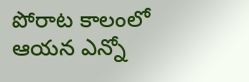పోరాట కాలంలో ఆయ‌న ఎన్నో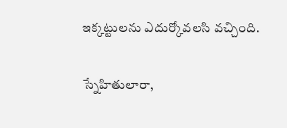ఇక్కట్టులను ఎదుర్కోవ‌ల‌సి వ‌చ్చింది.

స్నేహితులారా,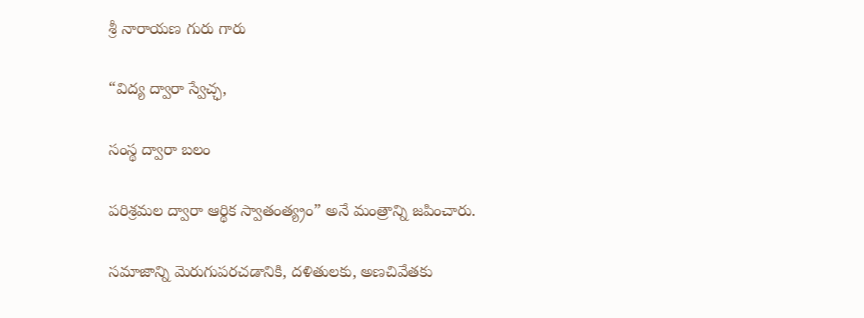శ్రీ నారాయ‌ణ గురు గారు

“విద్య ద్వారా స్వేచ్ఛ‌,

సంస్థ ద్వారా బ‌లం

ప‌రిశ్ర‌మ‌ల ద్వారా ఆర్థిక స్వాతంత్య్రం” అనే మంత్రాన్ని జపించారు.

స‌మాజాన్ని మెరుగుప‌ర‌చ‌డానికి, ద‌ళితుల‌కు, అణ‌చివేత‌కు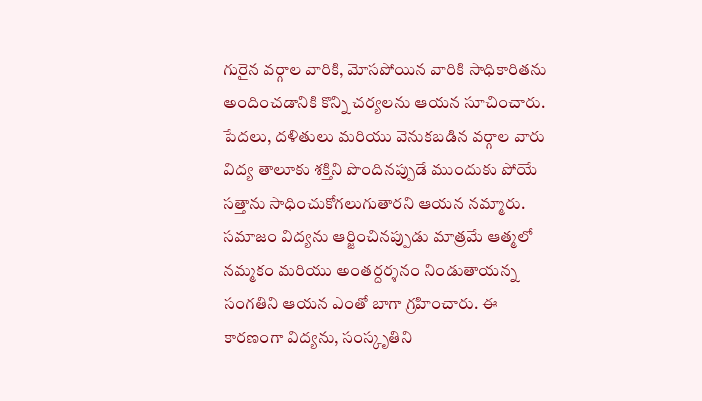గురైన వ‌ర్గాల వారికి, మోస‌పోయిన వారికి సాధికారిత‌ను అందించ‌డానికి కొన్ని చ‌ర్య‌ల‌ను ఆయ‌న సూచించారు. పేద‌లు, ద‌ళితులు మ‌రియు వెనుక‌బ‌డిన వ‌ర్గాల వారు విద్య తాలూకు శ‌క్తిని పొందినప్పుడే ముందుకు పోయే స‌త్తాను సాధించుకోగ‌లుగుతార‌ని ఆయ‌న నమ్మారు. స‌మాజం విద్య‌ను ఆర్జించిన‌ప్పుడు మాత్ర‌మే ఆత్మ‌లో న‌మ్మ‌కం మ‌రియు అంత‌ర్దర్శ‌న‌ం నిండుతాయ‌న్న సంగ‌తిని ఆయ‌న ఎంతో బాగా గ్ర‌హించారు. ఈ కార‌ణంగా విద్య‌ను, సంస్కృతిని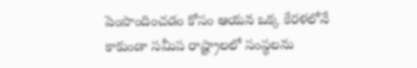పెంపొందించ‌డం కోసం ఆయ‌న ఒక్క కేర‌ళ‌లోనే కాకుండా స‌మీప రాష్ట్రాల‌లో సంస్థ‌ల‌ను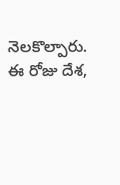నెల‌కొల్పారు. ఈ రోజు దేశ,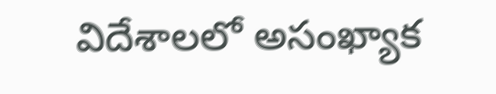విదేశాల‌లో అసంఖ్యాక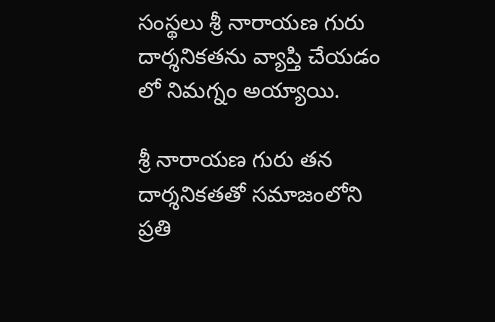సంస్థ‌లు శ్రీ నారాయ‌ణ గురు దార్శ‌నిక‌త‌ను వ్యాప్తి చేయ‌డం లో నిమ‌గ్నం అయ్యాయి.

శ్రీ నారాయ‌ణ గురు త‌న దార్శ‌నిక‌త‌తో స‌మాజంలోని ప్ర‌తి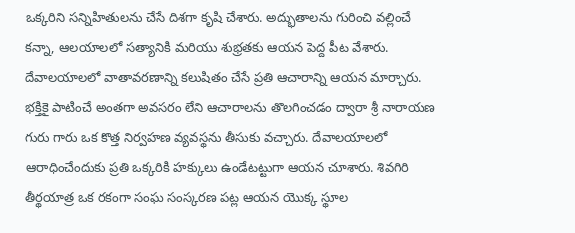ఒక్క‌రిని స‌న్నిహితుల‌ను చేసే దిశ‌గా కృషి చేశారు. అద్భుతాల‌ను గురించి వల్లించే క‌న్నా, ఆల‌యాల‌లో సత్యానికి మ‌రియు శుభ్ర‌త‌కు ఆయ‌న పెద్ద పీట వేశారు. దేవాలయాల‌లో వాతావ‌ర‌ణాన్ని క‌లుషితం చేసే ప్ర‌తి ఆచారాన్ని ఆయ‌న మార్చారు. భక్తికై పాటించే అంత‌గా అవ‌స‌రం లేని ఆచారాల‌ను తొల‌గించ‌డం ద్వారా శ్రీ నారాయ‌ణ గురు గారు ఒక కొత్త నిర్వ‌హ‌ణ వ్య‌వ‌స్థ‌ను తీసుకు వ‌చ్చారు. దేవాల‌యాల‌లో ఆరాధించేందుకు ప్ర‌తి ఒక్క‌రికి హ‌క్కులు ఉండేట‌ట్టుగా ఆయ‌న చూశారు. శివ‌గిరి తీర్థయాత్ర ఒక ర‌కంగా సంఘ సంస్క‌ర‌ణ ప‌ట్ల ఆయ‌న యొక్క స్థూల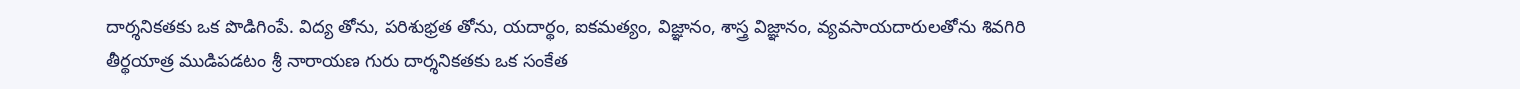దార్శ‌నిక‌త‌కు ఒక పొడిగింపే. విద్య‌ తోను, ప‌రిశుభ్ర‌త‌ తోను, యదార్థం, ఐక‌మ‌త్యం, విజ్ఞానం, శాస్త్ర విజ్ఞానం, వ్య‌వ‌సాయదారులతోను శివ‌గిరి తీర్థయాత్ర ముడిప‌డటం శ్రీ నారాయ‌ణ గురు దార్శ‌నిక‌త‌కు ఒక సంకేత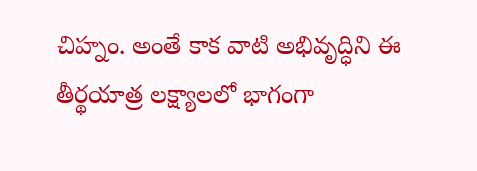చిహ్నం. అంతే కాక వాటి అభివృద్ధిని ఈ తీర్థయాత్ర లక్ష్యాలలో భాగంగా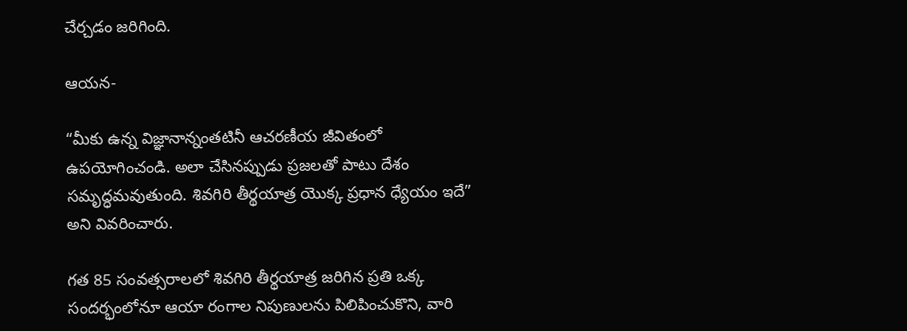చేర్చడం జరిగింది.

ఆయ‌న-

“మీకు ఉన్న విజ్ఞానాన్నంత‌టినీ ఆచరణీయ జీవితంలో ఉపయోగించండి. అలా చేసిన‌ప్పుడు ప్ర‌జ‌లతో పాటు దేశ‌ం సమృద్ధమవుతుంది. శివ‌గిరి తీర్థ‌యాత్ర యొక్క ప్ర‌ధాన ధ్యేయం ఇదే” అని వివరించారు.

గ‌త 85 సంవ‌త్స‌రాల‌లో శివ‌గిరి తీర్థ‌యాత్ర జరిగిన ప్రతి ఒక్క సంద‌ర్భంలోనూ ఆయా రంగాల‌ నిపుణుల‌ను పిలిపించుకొని, వారి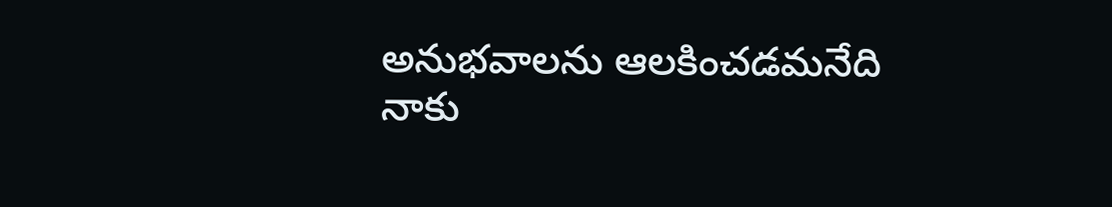అనుభ‌వాలను ఆలకించడమనేది నాకు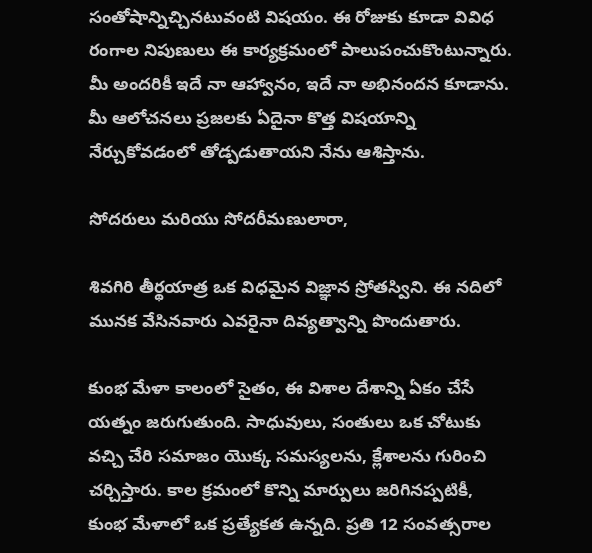సంతోషాన్నిచ్చినటువంటి విష‌యం. ఈ రోజుకు కూడా వివిధ రంగాల నిపుణులు ఈ కార్య‌క్ర‌మంలో పాలుపంచుకొంటున్నారు. మీ అంద‌రికీ ఇదే నా ఆహ్వానం, ఇదే నా అభినందన కూడాను. మీ ఆలోచ‌న‌లు ప్ర‌జ‌ల‌కు ఏదైనా కొత్త విష‌యాన్ని నేర్చుకోవ‌డంలో తోడ్ప‌డుతాయ‌ని నేను ఆశిస్తాను.

సోద‌రులు మ‌రియు సోద‌రీమ‌ణులారా,

శివ‌గిరి తీర్థ‌యాత్ర ఒక విధ‌మైన విజ్ఞాన స్రోతస్విని. ఈ నదిలో మున‌క వేసిన‌వారు ఎవ‌రైనా దివ్య‌త్వాన్ని పొందుతారు.

కుంభ‌ మేళా కాలంలో సైతం, ఈ విశాల దేశాన్ని ఏకం చేసే య‌త్నం జ‌రుగుతుంది. సాధువులు, సంతులు ఒక చోటుకు వ‌చ్చి చేరి స‌మాజం యొక్క స‌మ‌స్య‌ల‌ను, క్లేశాల‌ను గురించి చ‌ర్చిస్తారు. కాల క్ర‌మంలో కొన్ని మార్పులు జ‌రిగినప్పటికీ, కుంభ‌ మేళాలో ఒక ప్ర‌త్యేక‌త ఉన్నది. ప్ర‌తి 12 సంవ‌త్స‌రాల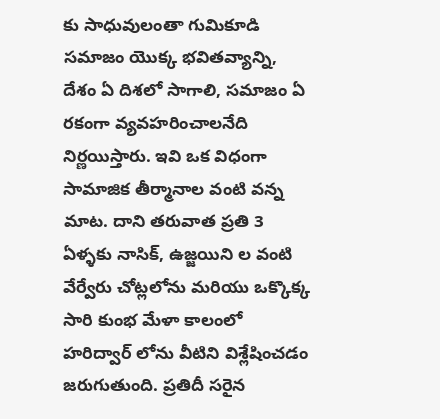కు సాధువులంతా గుమికూడి స‌మాజం యొక్క భ‌విత‌వ్యాన్ని, దేశం ఏ దిశ‌లో సాగాలి, స‌మాజం ఏ ర‌కంగా వ్యవహరించాలనేది నిర్ణ‌యిస్తారు. ఇవి ఒక విధంగా సామాజిక తీర్మానాల వంటి వన్న మాట‌. దాని త‌రువాత ప్ర‌తి 3 ఏళ్ళ‌కు నాసిక్‌, ఉజ్జ‌యిని ల వంటి వేర్వేరు చోట్లలోను మరియు ఒక్కొక్క సారి కుంభ‌ మేళా కాలంలో హ‌రిద్వార్ లోను వీటిని విశ్లేషించ‌డం జ‌రుగుతుంది. ప్ర‌తిదీ స‌రైన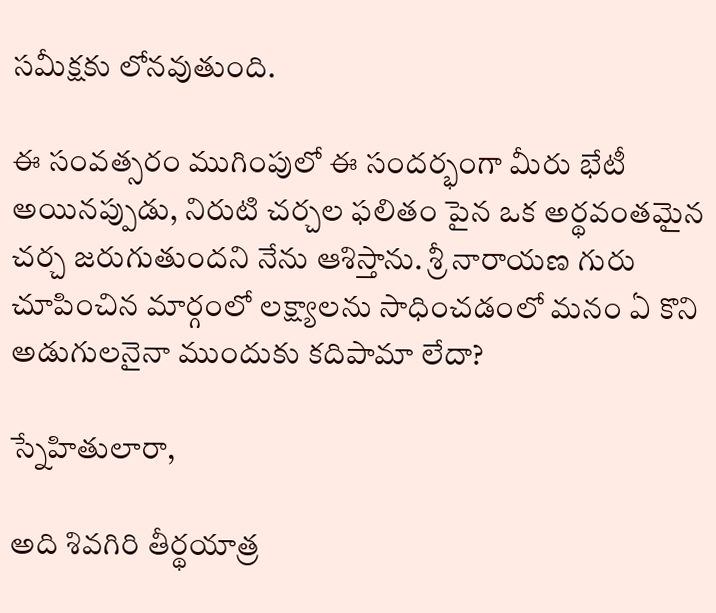స‌మీక్ష‌కు లోన‌వుతుంది.

ఈ సంవ‌త్స‌రం ముగింపులో ఈ సంద‌ర్భంగా మీరు భేటీ అయిన‌ప్పుడు, నిరుటి చ‌ర్చ‌ల ఫ‌లితం పైన ఒక అర్థ‌వంత‌మైన చ‌ర్చ జరుగుతుందని నేను ఆశిస్తాను. శ్రీ నారాయ‌ణ గురు చూపించిన మార్గంలో ల‌క్ష్యాల‌ను సాధించ‌డంలో మ‌నం ఏ కొని అడుగులనైనా ముందుకు క‌దిపామా లేదా?

స్నేహితులారా,

అది శివ‌గిరి తీర్థయాత్ర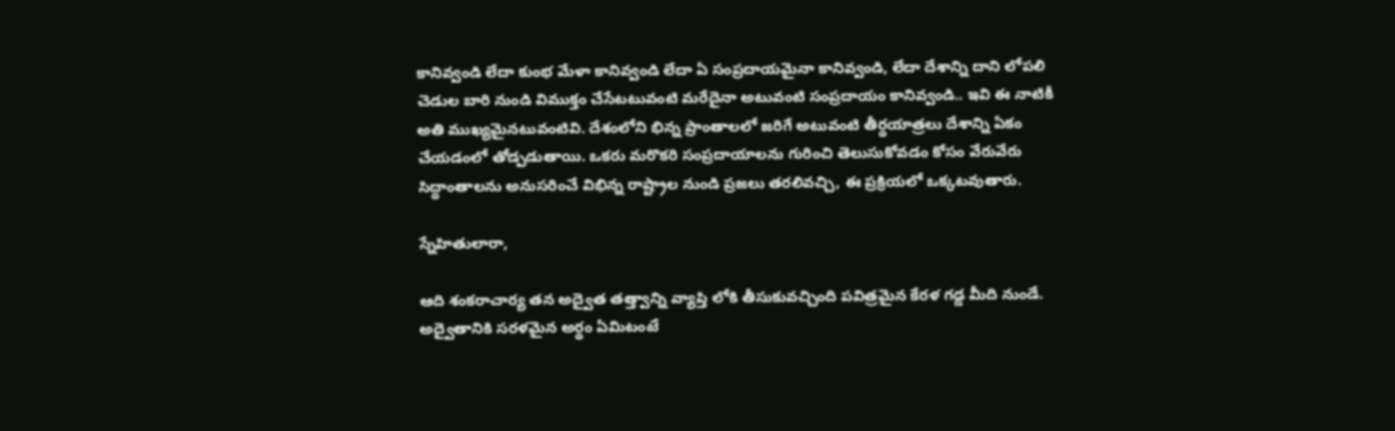కానివ్వండి లేదా కుంభ‌ మేళా కానివ్వండి లేదా ఏ సంప్ర‌దాయ‌మైనా కానివ్వండి, లేదా దేశాన్ని దాని లోప‌లి చెడుల బారి నుండి విముక్తం చేసేట‌టువంటి మరేదైనా అటువంటి సంప్రదాయం కానివ్వండి.. ఇవి ఈ నాటికీ అతి ముఖ్య‌మైన‌టువంటివి. దేశంలోని భిన్న ప్రాంతాల‌లో జ‌రిగే అటువంటి తీర్థయాత్ర‌లు దేశాన్ని ఏకం చేయ‌డంలో తోడ్ప‌డుతాయి. ఒకరు మరొకరి సంప్ర‌దాయాల‌ను గురించి తెలుసుకోవడం కోసం వేరువేరు సిద్ధాంతాల‌ను అనుస‌రించే విభిన్న రాష్ట్రాల నుండి ప్ర‌జ‌లు తరలివచ్చి, ఈ ప్రక్రియలో ఒక్క‌ట‌వుతారు.

స్నేహితులారా,

ఆది శంక‌రాచార్య త‌న అద్వైత త‌త్త్వాన్ని వ్యాప్తి లోకి తీసుకువ‌చ్చింది ప‌విత్ర‌మైన కేర‌ళ గ‌డ్డ మీది నుండే. అద్వైతానికి స‌ర‌ళ‌మైన అర్థం ఏమిటంటే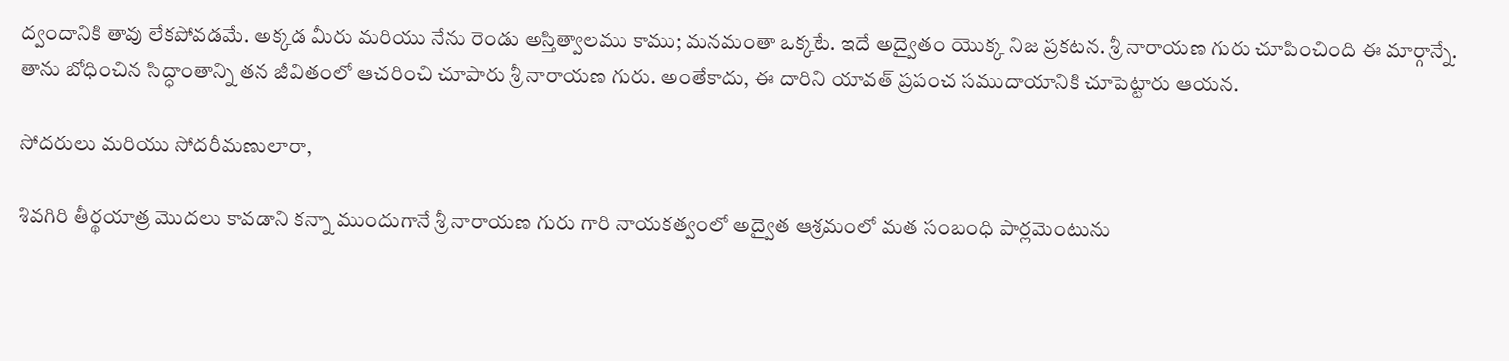ద‌్వందానికి తావు లేక‌పోవ‌డ‌మే. అక్క‌డ మీరు మ‌రియు నేను రెండు అస్తిత్వాల‌ము కాము; మ‌నమంతా ఒక్క‌టే. ఇదే అద్వైతం యొక్క నిజ‌ ప్ర‌క‌ట‌న‌. శ్రీ నారాయ‌ణ గురు చూపించింది ఈ మార్గాన్నే. తాను బోధించిన సిద్ధాంతాన్ని త‌న జీవితంలో ఆచ‌రించి చూపారు శ్రీ నారాయ‌ణ గురు. అంతేకాదు, ఈ దారిని యావ‌త్ ప్ర‌పంచ స‌ముదాయానికి చూపెట్టారు ఆయన.

సోద‌రులు మ‌రియు సోద‌రీమ‌ణులారా,

శివ‌గిరి తీర్థ‌యాత్ర మొద‌లు కావ‌డాని క‌న్నా ముందుగానే శ్రీ నారాయ‌ణ గురు గారి నాయ‌క‌త్వంలో అద్వైత ఆశ్ర‌మంలో మ‌త సంబంధి పార్ల‌మెంటును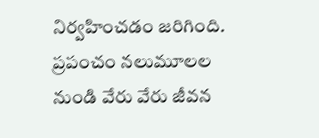నిర్వ‌హించ‌డం జ‌రిగింది. ప్ర‌పంచం న‌లుమూల‌ల నుండి వేరు వేరు జీవ‌న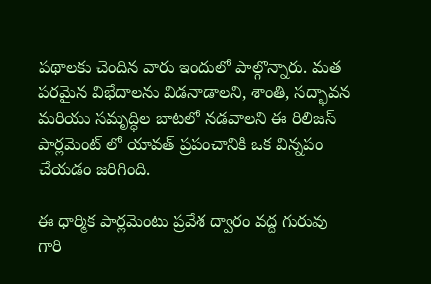ప‌థాల‌కు చెందిన వారు ఇందులో పాల్గొన్నారు. మ‌త పరమైన విభేదాలను విడ‌నాడాల‌ని, శాంతి, స‌ద్భావ‌న మ‌రియు స‌మృద్ధిల బాట‌లో న‌డ‌వాల‌ని ఈ రిలిజస్ పార్ల‌మెంట్ లో యావ‌త్ ప్ర‌పంచానికి ఒక విన్న‌పం చేయ‌డం జ‌రిగింది.

ఈ ధార్మిక పార్ల‌మెంటు ప్ర‌వేశ ద్వారం వ‌ద్ద గురువు గారి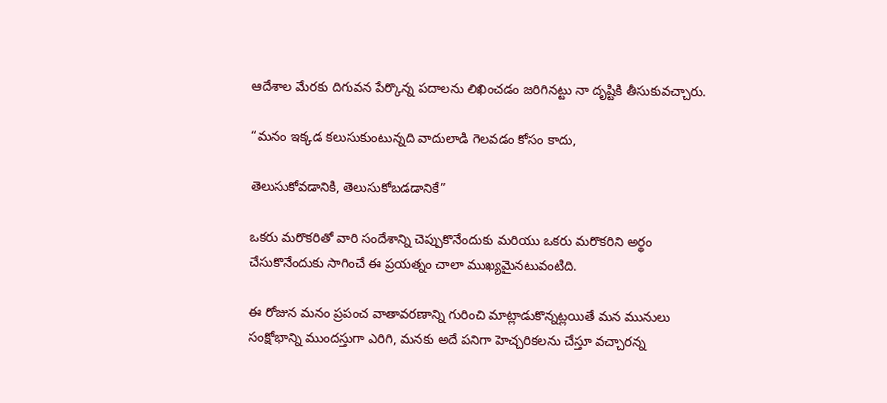ఆదేశాల మేర‌కు దిగువన పేర్కొన్న ప‌దాల‌ను లిఖించ‌డం జ‌రిగినట్టు నా దృష్టికి తీసుకువ‌చ్చారు.

“మ‌నం ఇక్క‌డ క‌లుసుకుంటున్న‌ది వాదులాడి గెల‌వ‌డం కోసం కాదు,

తెలుసుకోవ‌డానికి, తెలుసుకోబ‌డ‌డానికే”

ఒక‌రు మ‌రొక‌రితో వారి సందేశాన్ని చెప్పుకొనేందుకు మ‌రియు ఒక‌రు మ‌రొక‌రిని అర్థం చేసుకొనేందుకు సాగించే ఈ ప్ర‌య‌త్నం చాలా ముఖ్య‌మైన‌టువంటిది.

ఈ రోజున మ‌నం ప్ర‌పంచ వాతావ‌ర‌ణాన్ని గురించి మాట్లాడుకొన్న‌ట్ల‌యితే మ‌న మునులు సంక్షోభాన్ని ముంద‌స్తుగా ఎరిగి, మ‌న‌కు అదే ప‌నిగా హెచ్చ‌రిక‌లను చేస్తూ వ‌చ్చార‌న్న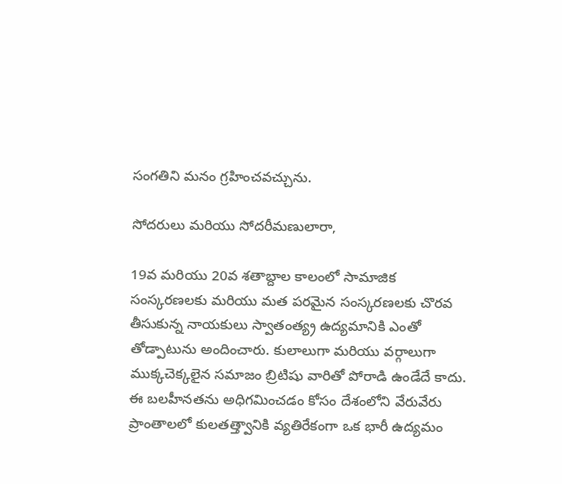సంగ‌తిని మ‌నం గ్ర‌హించవచ్చును.

సోద‌రులు మ‌రియు సోద‌రీమ‌ణులారా,

19వ‌ మ‌రియు 20వ శ‌తాబ్దాల కాలంలో సామాజిక సంస్కరణలకు మ‌రియు మ‌త పరమైన సంస్క‌ర‌ణ‌ల‌కు చొర‌వ తీసుకున్న నాయ‌కులు స్వాతంత్య్ర ఉద్య‌మానికి ఎంతో తోడ్పాటును అందించారు. కులాలుగా మ‌రియు వ‌ర్గాలుగా ముక్క‌చెక్క‌లైన స‌మాజం బ్రిటిషు వారితో పోరాడి ఉండేదే కాదు. ఈ బ‌ల‌హీన‌త‌ను అధిగ‌మించ‌డం కోసం దేశంలోని వేరువేరు ప్రాంతాలలో కుల‌తత్త్వానికి వ్య‌తిరేకంగా ఒక భారీ ఉద్య‌మం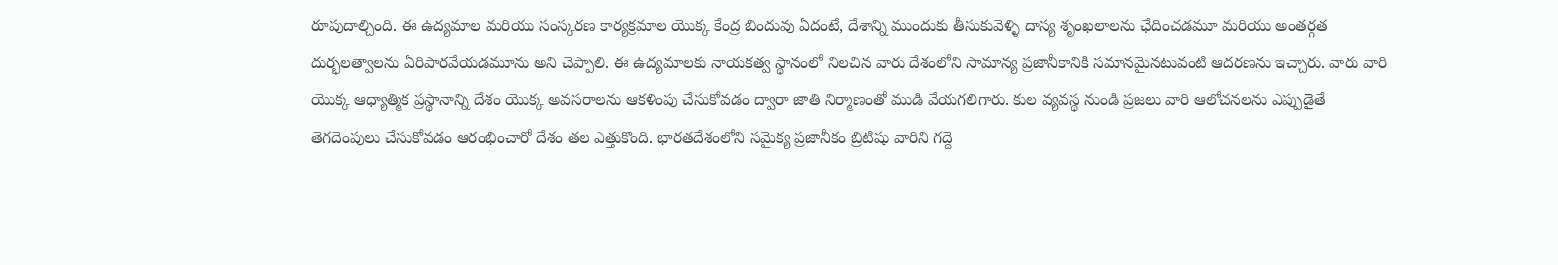రూపుదాల్చింది. ఈ ఉద్య‌మాల మ‌రియు సంస్క‌ర‌ణ కార్య‌క్ర‌మాల యొక్క కేంద్ర బిందువు ఏదంటే, దేశాన్ని ముందుకు తీసుకువెళ్ళి దాస్య శృంఖ‌లాల‌ను ఛేదించ‌డమూ మ‌రియు అంత‌ర్గ‌త దుర్భ‌ల‌త్వాలను ఏరిపార‌వేయ‌డ‌మూను అని చెప్పాలి. ఈ ఉద్య‌మాల‌కు నాయకత్వ స్థానంలో నిలచిన వారు దేశంలోని సామాన్య ప్ర‌జానీకానికి స‌మాన‌మైన‌టువంటి ఆదరణను ఇచ్చారు. వారు వారి యొక్క ఆధ్యాత్మిక ప్ర‌స్థానాన్ని దేశం యొక్క అవ‌స‌రాల‌ను ఆక‌ళింపు చేసుకోవ‌డం ద్వారా జాతి నిర్మాణంతో ముడి వేయ‌గ‌లిగారు. కుల వ్య‌వ‌స్థ నుండి ప్ర‌జ‌లు వారి ఆలోచ‌న‌ల‌ను ఎప్పుడైతే తెగ‌దెంపులు చేసుకోవ‌డం ఆరంభించారో దేశం త‌ల ఎత్తుకొంది. భార‌త‌దేశంలోని స‌మైక్య ప్ర‌జానీకం బ్రిటిషు వారిని గ‌ద్దె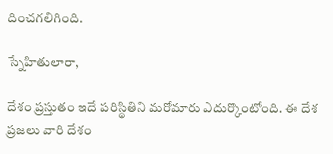దించ‌గ‌లిగింది.

స్నేహితులారా,

దేశం ప్ర‌స్తుతం ఇదే ప‌రిస్థితిని మ‌రోమారు ఎదుర్కొంటోంది. ఈ దేశ ప్ర‌జ‌లు వారి దేశం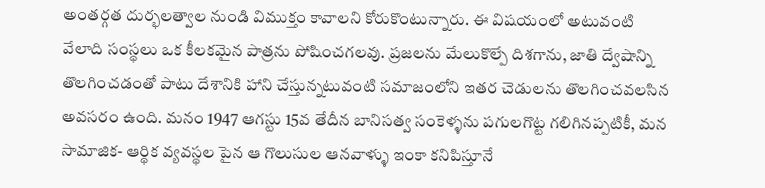అంత‌ర్గ‌త దుర్భ‌ల‌త్వాల నుండి విముక్తం కావాల‌ని కోరుకొంటున్నారు. ఈ విష‌యంలో అటువంటి వేలాది సంస్థ‌లు ఒక కీల‌క‌మైన పాత్ర‌ను పోషించ‌గ‌లవు. ప్ర‌జ‌ల‌ను మేలుకొల్పే దిశ‌గాను, జాతి ద్వేషాన్ని తొలగించడంతో పాటు దేశానికి హాని చేస్తున్నటువంటి స‌మాజంలోని ఇత‌ర చెడుల‌ను తొలగించవ‌ల‌సిన అవ‌స‌రం ఉంది. మ‌నం 1947 ఆగ‌స్టు 15వ తేదీన బానిస‌త్వ సంకెళ్ళ‌ను ప‌గుల‌గొట్ట గ‌లిగిన‌ప్ప‌టికీ, మ‌న సామాజిక‌- ఆర్థిక వ్య‌వ‌స్థల పైన ఆ గొలుసుల ఆన‌వాళ్ళు ఇంకా క‌నిపిస్తూనే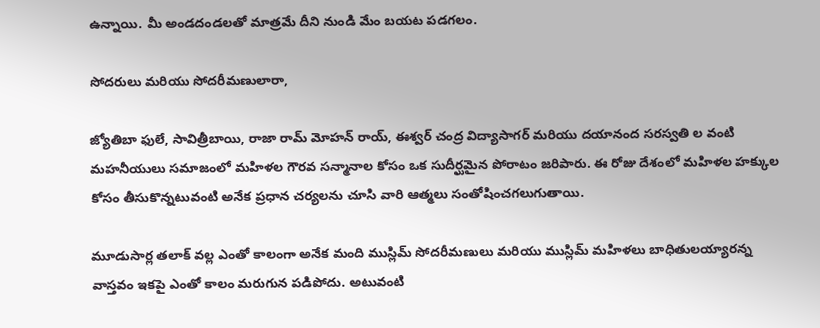ఉన్నాయి. మీ అండదండలతో మాత్ర‌మే దీని నుండి మేం బయట ప‌డగ‌లం.

సోద‌రులు మ‌రియు సోద‌రీమ‌ణులారా,

జ్యోతిబా ఫులే, సావిత్రీబాయి, రాజా రామ్ మోహ‌న్ రాయ్‌, ఈశ్వ‌ర్ చంద్ర విద్యాసాగ‌ర్ మ‌రియు ద‌యానంద స‌రస్వ‌తి ల వంటి మ‌హ‌నీయులు స‌మాజంలో మ‌హిళ‌ల గౌర‌వ స‌న్మానాల కోసం ఒక సుదీర్ఘ‌మైన పోరాటం జ‌రిపారు. ఈ రోజు దేశంలో మ‌హిళ‌ల హ‌క్కుల కోసం తీసుకొన్న‌టువంటి అనేక ప్ర‌ధాన చ‌ర్య‌ల‌ను చూసి వారి ఆత్మ‌లు సంతోషించగలుగుతాయి.

మూడుసార్ల త‌లాక్ వ‌ల్ల ఎంతో కాలంగా అనేక మంది ముస్లిమ్ సోదరీమణులు మరియు ముస్లిమ్ మ‌హిళ‌లు బాధితుల‌య్యార‌న్న వాస్తవం ఇకపై ఎంతో కాలం మరుగున పడిపోదు. అటువంటి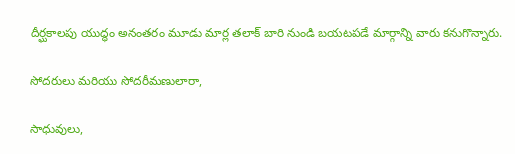దీర్ఘకాలపు యుద్ధం అనంత‌రం మూడు మార్ల త‌లాక్ బారి నుండి బ‌య‌టప‌డే మార్గాన్ని వారు కనుగొన్నారు.

సోద‌రులు మ‌రియు సోద‌రీమ‌ణులారా,

సాధువులు,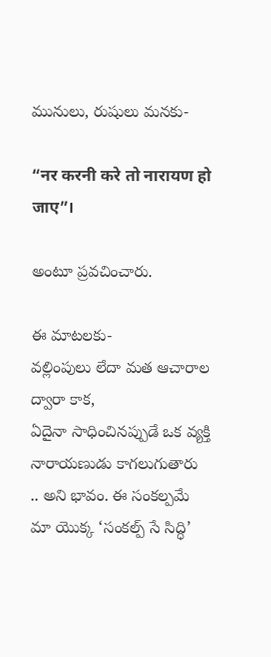మునులు, రుషులు మ‌న‌కు-

“नर करनी करे तो नारायण हो जाए”।

అంటూ ప్ర‌వ‌చించారు.

ఈ మాట‌ల‌కు-
వ‌ల్లింపులు లేదా మ‌త ఆచారాల ద్వారా కాక,
ఏదైనా సాధించిన‌ప్పుడే ఒక‌ వ్యక్తి నారాయ‌ణుడు కాగ‌లుగుతారు
.. అని భావం. ఈ సంక‌ల్ప‌మే మా యొక్క ‘సంక‌ల్ప్ సే సిద్ధి’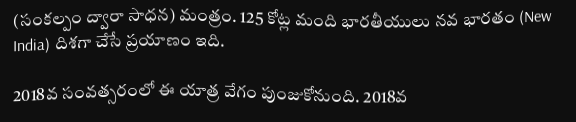(సంక‌ల్పం ద్వారా సాధ‌న‌) మంత్రం. 125 కోట్ల మంది భార‌తీయులు న‌వ భార‌తం (New India) దిశ‌గా చేసే ప్ర‌యాణం ఇది.

2018వ సంవ‌త్స‌రంలో ఈ యాత్ర వేగం పుంజుకోనుంది. 2018వ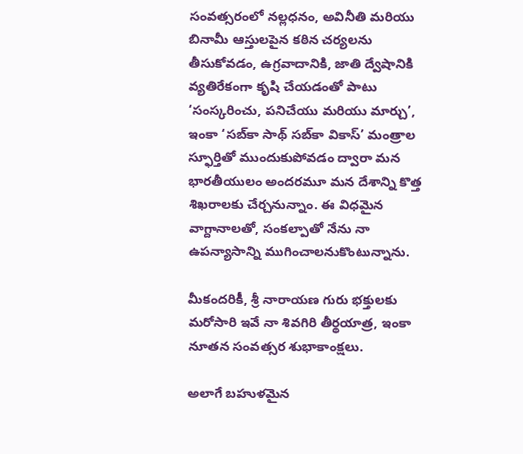సంవ‌త్సరంలో న‌ల్ల‌ధ‌నం, అవినీతి మ‌రియు బినామీ ఆస్తులపైన కఠిన చర్యలను తీసుకోవడం, ఉగ్ర‌వాదానికి, జాతి ద్వేషానికి వ్య‌తిరేకంగా కృషి చేయ‌డంతో పాటు ‘సంస్క‌రించు, ప‌నిచేయు మ‌రియు మార్చు’, ఇంకా ‘స‌బ్‌కా సాథ్ స‌బ్‌కా వికాస్‌’ మంత్రాల స్ఫూర్తితో ముందుకుపోవ‌డం ద్వారా మ‌న భార‌తీయులం అందరమూ మ‌న దేశాన్ని కొత్త శిఖ‌రాల‌కు చేర్చనున్నాం. ఈ విధ‌మైన వాగ్దానాల‌తో, సంక‌ల్పాతో నేను నా ఉప‌న్యాసాన్ని ముగించాల‌నుకొంటున్నాను.

మీకంద‌రికీ, శ్రీ నారాయ‌ణ గురు భ‌క్తుల‌కు మ‌రోసారి ఇవే నా శివ‌గిరి తీర్థ‌యాత్ర, ఇంకా నూత‌న సంవ‌త్స‌ర శుభాకాంక్ష‌లు.

అలాగే బహుళమైన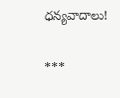ధ‌న్య‌వాదాలు!

***